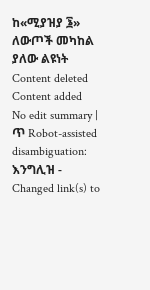ከ«ሚያዝያ ፮» ለውጦች መካከል ያለው ልዩነት
Content deleted Content added
No edit summary |
ጥ Robot-assisted disambiguation: እንግሊዝ - Changed link(s) to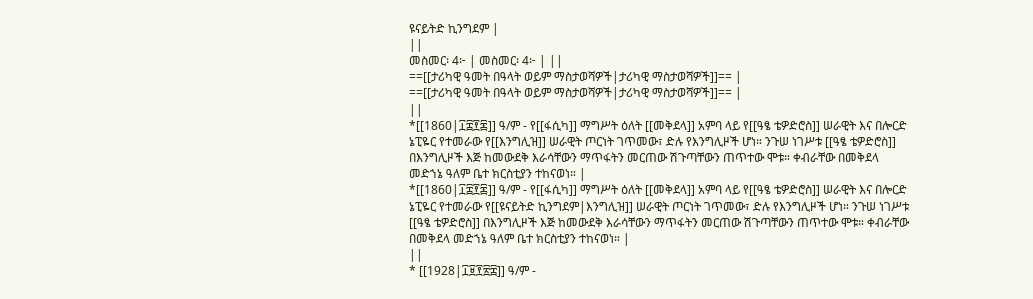ዩናይትድ ኪንግደም |
||
መስመር፡ 4፦ | መስመር፡ 4፦ | ||
==[[ታሪካዊ ዓመት በዓላት ወይም ማስታወሻዎች|ታሪካዊ ማስታወሻዎች]]== |
==[[ታሪካዊ ዓመት በዓላት ወይም ማስታወሻዎች|ታሪካዊ ማስታወሻዎች]]== |
||
*[[1860|፲፰፻፷]] ዓ/ም - የ[[ፋሲካ]] ማግሥት ዕለት [[መቅደላ]] አምባ ላይ የ[[ዓፄ ቴዎድሮስ]] ሠራዊት እና በሎርድ ኔፒዬር የተመራው የ[[እንግሊዝ]] ሠራዊት ጦርነት ገጥመው፣ ድሉ የእንግሊዞች ሆነ። ንጉሠ ነገሥቱ [[ዓፄ ቴዎድሮስ]] በእንግሊዞች እጅ ከመውደቅ እራሳቸውን ማጥፋትን መርጠው ሽጉጣቸውን ጠጥተው ሞቱ። ቀብራቸው በመቅደላ መድኀኔ ዓለም ቤተ ክርስቲያን ተከናወነ። |
*[[1860|፲፰፻፷]] ዓ/ም - የ[[ፋሲካ]] ማግሥት ዕለት [[መቅደላ]] አምባ ላይ የ[[ዓፄ ቴዎድሮስ]] ሠራዊት እና በሎርድ ኔፒዬር የተመራው የ[[ዩናይትድ ኪንግደም|እንግሊዝ]] ሠራዊት ጦርነት ገጥመው፣ ድሉ የእንግሊዞች ሆነ። ንጉሠ ነገሥቱ [[ዓፄ ቴዎድሮስ]] በእንግሊዞች እጅ ከመውደቅ እራሳቸውን ማጥፋትን መርጠው ሽጉጣቸውን ጠጥተው ሞቱ። ቀብራቸው በመቅደላ መድኀኔ ዓለም ቤተ ክርስቲያን ተከናወነ። |
||
* [[1928|፲፱፻፳፰]] ዓ/ም -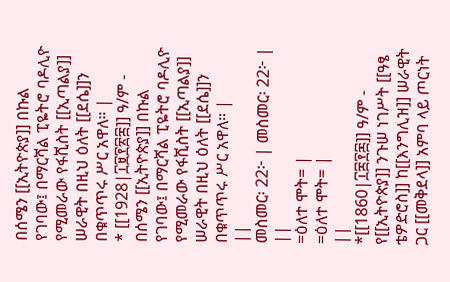በሰሜን [[ኢትዮጵያ]] በኩል የገባው፤ በማርሻል ፒዬትሮ ባዶሊዮ የሚመራው የፋሺስት [[ኢጣልያ]] ሠራዊት በዚህ ዕለት [[ደሴ]]ን በቁጥጥሩ ሥር አዋለ። |
* [[1928|፲፱፻፳፰]] ዓ/ም - በሰሜን [[ኢትዮጵያ]] በኩል የገባው፤ በማርሻል ፒዬትሮ ባዶሊዮ የሚመራው የፋሺስት [[ኢጣልያ]] ሠራዊት በዚህ ዕለት [[ደሴ]]ን በቁጥጥሩ ሥር አዋለ። |
||
መስመር፡ 22፦ | መስመር፡ 22፦ | ||
=ዕለተ ሞት= |
=ዕለተ ሞት= |
||
*[[1860|፲፰፻፷]] ዓ/ም - የ[[ኢትዮጵያ]] ንጉሠ ነገሥት [[ዓፄ ቴዎድሮስ]] ከ[[እንግሊዝ]] ሠራዊት ጋር [[መቅደላ]] አምባ ላይ ጦርነት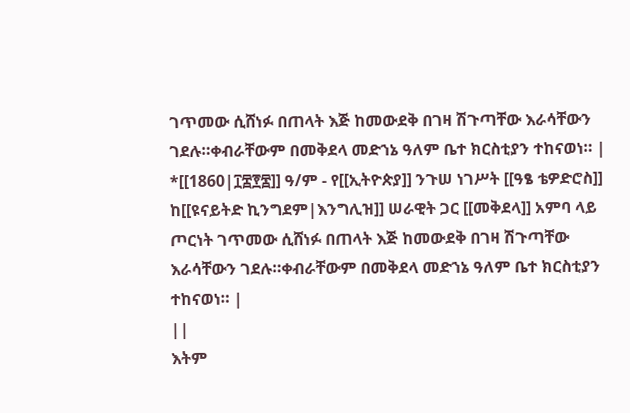ገጥመው ሲሸነፉ በጠላት እጅ ከመውደቅ በገዛ ሽጉጣቸው እራሳቸውን ገደሉ።ቀብራቸውም በመቅደላ መድኀኔ ዓለም ቤተ ክርስቲያን ተከናወነ። |
*[[1860|፲፰፻፷]] ዓ/ም - የ[[ኢትዮጵያ]] ንጉሠ ነገሥት [[ዓፄ ቴዎድሮስ]] ከ[[ዩናይትድ ኪንግደም|እንግሊዝ]] ሠራዊት ጋር [[መቅደላ]] አምባ ላይ ጦርነት ገጥመው ሲሸነፉ በጠላት እጅ ከመውደቅ በገዛ ሽጉጣቸው እራሳቸውን ገደሉ።ቀብራቸውም በመቅደላ መድኀኔ ዓለም ቤተ ክርስቲያን ተከናወነ። |
||
እትም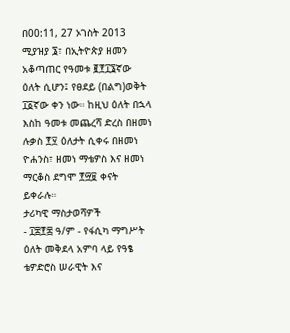በ00:11, 27 ኦገስት 2013
ሚያዝያ ፮፣ በኢትዮጵያ ዘመን አቆጣጠር የዓመቱ ፪፻፲፮ኛው ዕለት ሲሆን፤ የፀደይ (በልግ)ወቅት ፲፩ኛው ቀን ነው። ከዚህ ዕለት በኋላ እስከ ዓመቱ መጨረሻ ድረስ በዘመነ ሉቃስ ፻፶ ዕለታት ሲቀሩ በዘመነ ዮሐንስ፣ ዘመነ ማቴዎስ እና ዘመነ ማርቆስ ደግሞ ፻፵፱ ቀናት ይቀራሉ።
ታሪካዊ ማስታወሻዎች
- ፲፰፻፷ ዓ/ም - የፋሲካ ማግሥት ዕለት መቅደላ አምባ ላይ የዓፄ ቴዎድሮስ ሠራዊት እና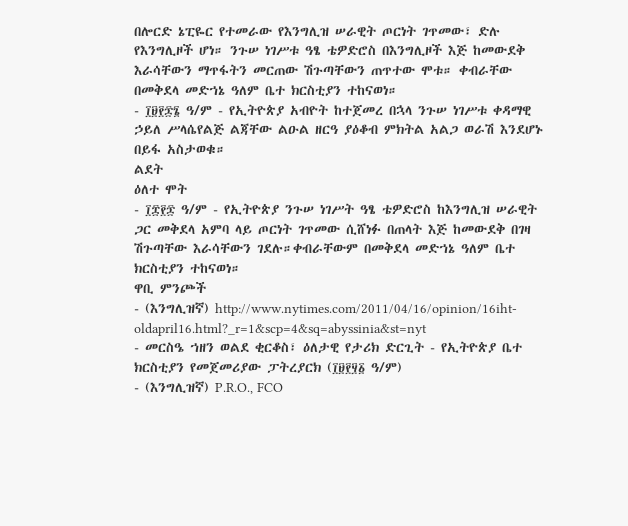በሎርድ ኔፒዬር የተመራው የእንግሊዝ ሠራዊት ጦርነት ገጥመው፣ ድሉ የእንግሊዞች ሆነ። ንጉሠ ነገሥቱ ዓፄ ቴዎድሮስ በእንግሊዞች እጅ ከመውደቅ እራሳቸውን ማጥፋትን መርጠው ሽጉጣቸውን ጠጥተው ሞቱ። ቀብራቸው በመቅደላ መድኀኔ ዓለም ቤተ ክርስቲያን ተከናወነ።
- ፲፱፻፷፮ ዓ/ም - የኢትዮጵያ አብዮት ከተጀመረ በኋላ ንጉሠ ነገሥቱ ቀዳማዊ ኃይለ ሥላሴየልጅ ልጃቸው ልዑል ዘርዓ ያዕቆብ ምክትል አልጋ ወራሽ እንደሆኑ በይፋ አስታወቁ።
ልደት
ዕለተ ሞት
- ፲፰፻፷ ዓ/ም - የኢትዮጵያ ንጉሠ ነገሥት ዓፄ ቴዎድሮስ ከእንግሊዝ ሠራዊት ጋር መቅደላ አምባ ላይ ጦርነት ገጥመው ሲሸነፉ በጠላት እጅ ከመውደቅ በገዛ ሽጉጣቸው እራሳቸውን ገደሉ።ቀብራቸውም በመቅደላ መድኀኔ ዓለም ቤተ ክርስቲያን ተከናወነ።
ዋቢ ምንጮች
- (እንግሊዝኛ) http://www.nytimes.com/2011/04/16/opinion/16iht-oldapril16.html?_r=1&scp=4&sq=abyssinia&st=nyt
- መርስዔ ኀዘን ወልደ ቂርቆስ፣ ዕለታዊ የታሪክ ድርጊት - የኢትዮጵያ ቤተ ክርስቲያን የመጀመሪያው ፓትረያርክ (፲፱፻፶፩ ዓ/ም)
- (እንግሊዝኛ) P.R.O., FCO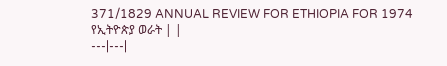371/1829 ANNUAL REVIEW FOR ETHIOPIA FOR 1974
የኢትዮጵያ ወራት | |
---|---|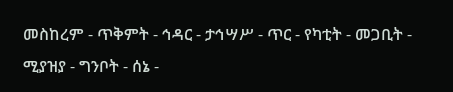መስከረም - ጥቅምት - ኅዳር - ታኅሣሥ - ጥር - የካቲት - መጋቢት - ሚያዝያ - ግንቦት - ሰኔ -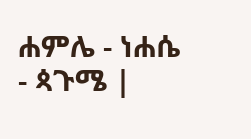ሐምሌ - ነሐሴ - ጳጉሜ |